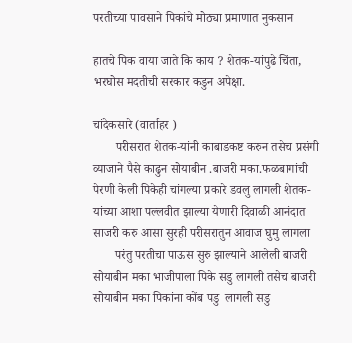परतीच्या पावसाने पिकांचे मोठ्या प्रमाणात नुकसान

हातचे पिक वाया जाते कि काय ? शेतक-यांपुढे चिंता, भरघोस मदतीची सरकार कडुन अपेक्षा.

चांदेकसारे (वार्ताहर )
       परीसरात शेतक-यांनी काबाडकष्ट करुन तसेच प्रसंगी व्याजाने पैसे काढुन सोयाबीन .बाजरी मका.फळबागांची पेरणी केली पिकेही चांगल्या प्रकारे डवलु लागली शेतक-यांच्या आशा पल्लवीत झाल्या येणारी दिवाळी आनंदात  साजरी करु आसा सुरही परीसरातुन आवाज घुमु लागला
       परंतु परतीचा पाऊस सुरु झाल्याने आलेली बाजरी सोयाबीन मका भाजीपाला पिके सडु लागली तसेच बाजरी सोयाबीन मका पिकांना कोंब पडु  लागली सडु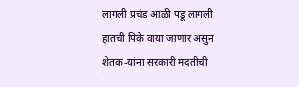लागली प्रचंड आळी पडू लागली हातची पिके वाया जाणार असुन शेतक-यांना सरकारी मदतीची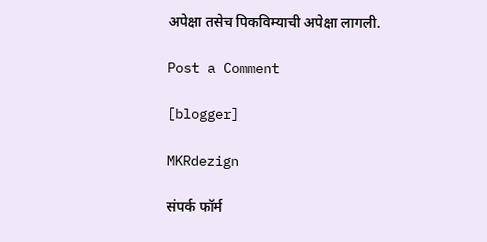अपेक्षा तसेच पिकविम्याची अपेक्षा लागली.

Post a Comment

[blogger]

MKRdezign

संपर्क फॉर्म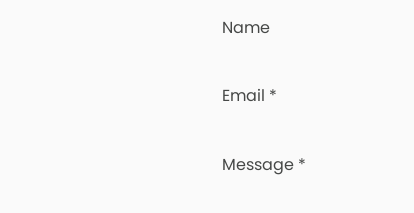Name

Email *

Message *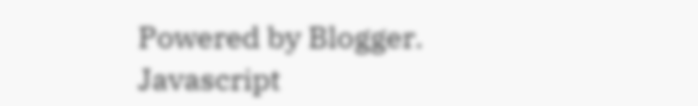Powered by Blogger.
Javascript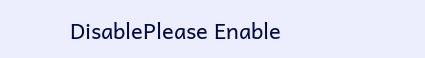DisablePlease Enable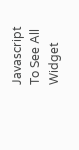Javascript To See All Widget